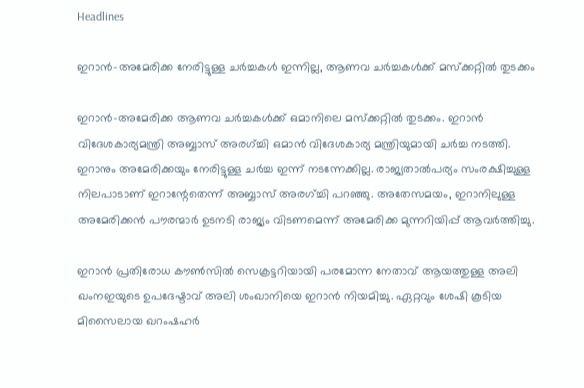Headlines

ഇറാൻ-അമേരിക്ക നേരിട്ടുള്ള ചർച്ചകൾ ഇന്നില്ല, ആണവ ചർച്ചകൾക്ക് മസ്ക്കറ്റിൽ തുടക്കം

ഇറാൻ-അമേരിക്ക ആണവ ചർച്ചകൾക്ക് ഒമാനിലെ മസ്ക്കറ്റിൽ തുടക്കം. ഇറാൻ വിദേശകാര്യമന്ത്രി അബ്ബാസ് അരഗ്ച്ചി ഒമാൻ വിദേശകാര്യ മന്ത്രിയുമായി ചർച്ച നടത്തി. ഇറാനും അമേരിക്കയും നേരിട്ടുള്ള ചർച്ച ഇന്ന് നടന്നേക്കില്ല. രാജ്യതാൽപര്യം സംരക്ഷിച്ചുള്ള നിലപാടാണ് ഇറാന്റേതെന്ന് അബ്ബാസ് അരഗ്ച്ചി പറഞ്ഞു. അതേസമയം, ഇറാനിലുള്ള അമേരിക്കൻ പൗരന്മാർ ഉടനടി രാജ്യം വിടണമെന്ന് അമേരിക്ക മുന്നറിയിപ്പ് ആവർത്തിച്ചു.

ഇറാൻ പ്രതിരോധ കൗൺസിൽ സെക്രട്ടറിയായി പരമോന്ന നേതാവ് ആയത്തുള്ള അലി ഖംനഇയുടെ ഉപദേഷ്ടാവ് അലി ശംഖാനിയെ ഇറാൻ നിയമിച്ചു. ഏറ്റവും ശേഷി കൂടിയ മിസൈലായ ഖറംഷഹർ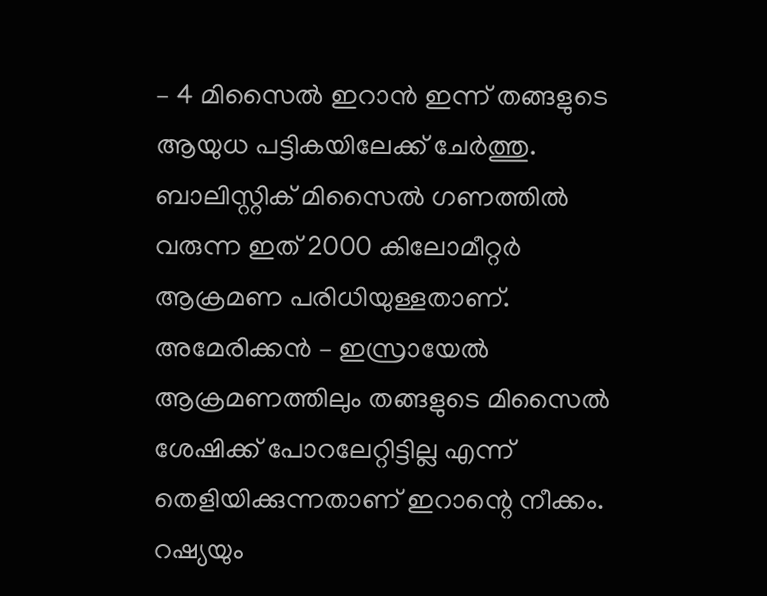– 4 മിസൈൽ ഇറാൻ ഇന്ന് തങ്ങളുടെ ആയുധ പട്ടികയിലേക്ക് ചേർത്തു. ബാലിസ്റ്റിക് മിസൈൽ ഗണത്തിൽ വരുന്ന ഇത് 2000 കിലോമീറ്റർ ആക്രമണ പരിധിയുള്ളതാണ്. അമേരിക്കൻ – ഇസ്രായേൽ ആക്രമണത്തിലും തങ്ങളുടെ മിസൈൽ ശേഷിക്ക് പോറലേറ്റിട്ടില്ല എന്ന് തെളിയിക്കുന്നതാണ് ഇറാന്റെ നീക്കം. റഷ്യയും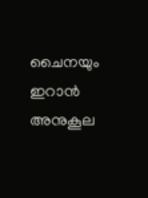ചൈനയും ഇറാൻ അനുകൂല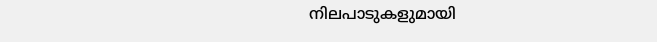നിലപാടുകളുമായി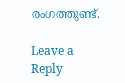രംഗത്തുണ്ട്.

Leave a Reply